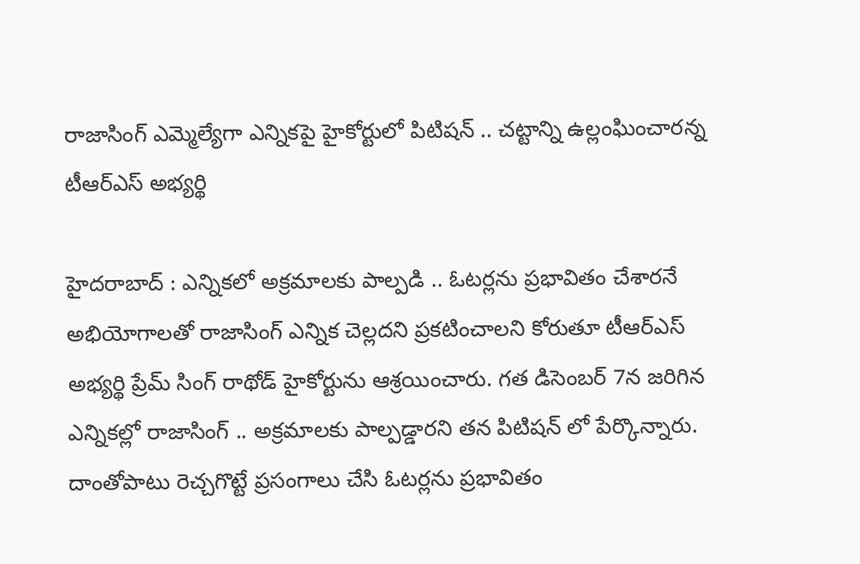రాజాసింగ్ ఎమ్మెల్యేగా ఎన్నికపై హైకోర్టులో పిటిషన్ .. చట్టాన్ని ఉల్లంఘించారన్న టీఆర్‌ఎస్ అభ్యర్థి

హైదరాబాద్ : ఎన్నికలో అక్రమాలకు పాల్పడి .. ఓటర్లను ప్రభావితం చేశారనే అభియోగాలతో రాజాసింగ్ ఎన్నిక చెల్లదని ప్రకటించాలని కోరుతూ టీఆర్ఎస్ అభ్యర్థి ప్రేమ్ సింగ్ రాథోడ్ హైకోర్టును ఆశ్రయించారు. గత డిసెంబర్ 7న జరిగిన ఎన్నికల్లో రాజాసింగ్ .. అక్రమాలకు పాల్పడ్డారని తన పిటిషన్ లో పేర్కొన్నారు. దాంతోపాటు రెచ్చగొట్టే ప్రసంగాలు చేసి ఓటర్లను ప్రభావితం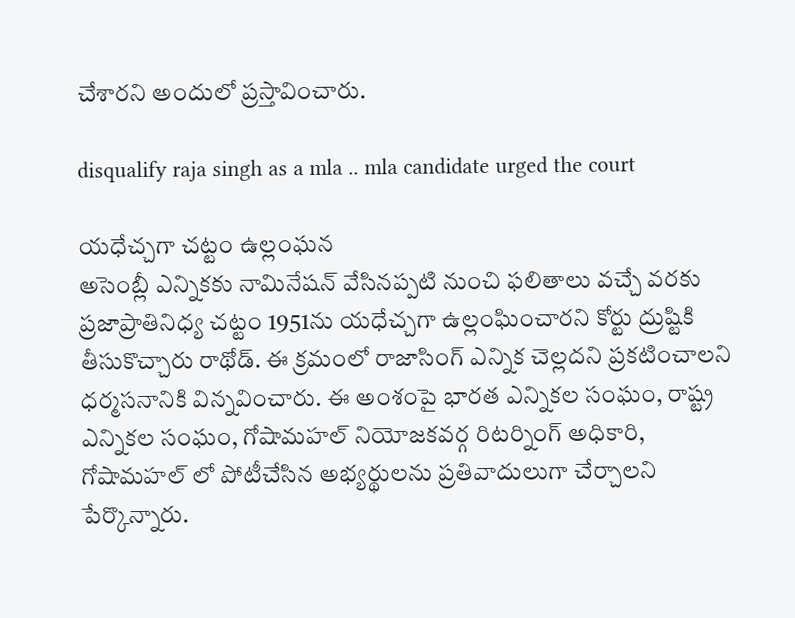చేశారని అందులో ప్రస్తావించారు.

disqualify raja singh as a mla .. mla candidate urged the court

యధేచ్చగా చట్టం ఉల్లంఘన
అసెంబ్లీ ఎన్నికకు నామినేషన్ వేసినప్పటి నుంచి ఫలితాలు వచ్చే వరకు ప్రజాప్రాతినిధ్య చట్టం 1951ను యధేచ్చగా ఉల్లంఘించారని కోర్టు ద్రుష్టికి తీసుకొచ్చారు రాథోడ్. ఈ క్రమంలో రాజాసింగ్ ఎన్నిక చెల్లదని ప్రకటించాలని ధర్మసనానికి విన్నవించారు. ఈ అంశంపై భారత ఎన్నికల సంఘం, రాష్ట్ర ఎన్నికల సంఘం, గోషామహల్ నియోజకవర్గ రిటర్నింగ్ అధికారి, గోషామహల్ లో పోటీచేసిన అభ్యర్థులను ప్రతివాదులుగా చేర్చాలని పేర్కొన్నారు.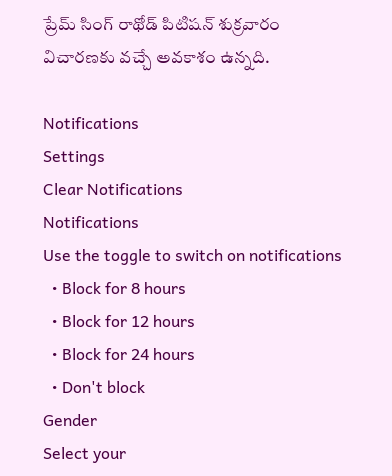ప్రేమ్ సింగ్ రాథోడ్ పిటిషన్ శుక్రవారం విచారణకు వచ్చే అవకాశం ఉన్నది.

Notifications
Settings
Clear Notifications
Notifications
Use the toggle to switch on notifications
  • Block for 8 hours
  • Block for 12 hours
  • Block for 24 hours
  • Don't block
Gender
Select your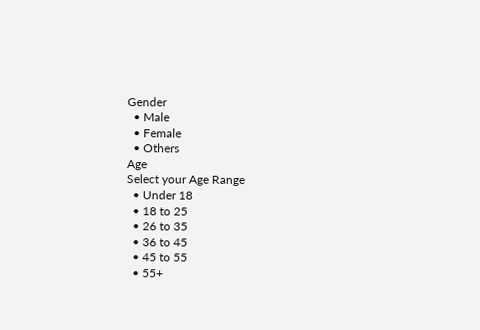Gender
  • Male
  • Female
  • Others
Age
Select your Age Range
  • Under 18
  • 18 to 25
  • 26 to 35
  • 36 to 45
  • 45 to 55
  • 55+